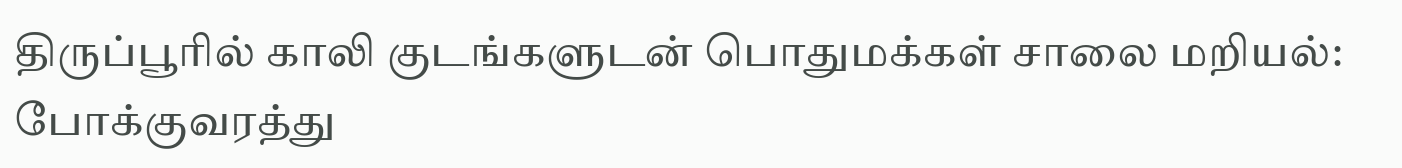திருப்பூரில் காலி குடங்களுடன் பொதுமக்கள் சாலை மறியல்: போக்குவரத்து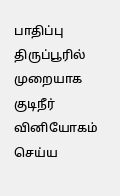பாதிப்பு
திருப்பூரில் முறையாக குடிநீர் வினியோகம் செய்ய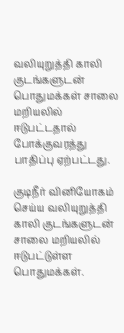வலியுறுத்தி காலி குடங்களுடன் பொதுமக்கள் சாலை மறியலில் ஈடுபட்டதால் போக்குவரத்து பாதிப்பு ஏற்பட்டது.

குடிநீர் வினியோகம் செய்ய வலியுறுத்தி காலி குடங்களுடன் சாலை மறியலில் ஈடுபட்டுள்ள பொதுமக்கள்.